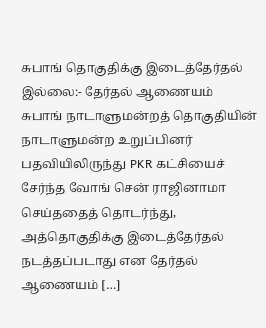சுபாங் தொகுதிக்கு இடைத்தேர்தல் இல்லை:- தேர்தல் ஆணையம்
சுபாங் நாடாளுமன்றத் தொகுதியின் நாடாளுமன்ற உறுப்பினர் பதவியிலிருந்து PKR கட்சியைச் சேர்ந்த வோங் சென் ராஜினாமா செய்ததைத் தொடர்ந்து, அத்தொகுதிக்கு இடைத்தேர்தல் நடத்தப்படாது என தேர்தல் ஆணையம் […]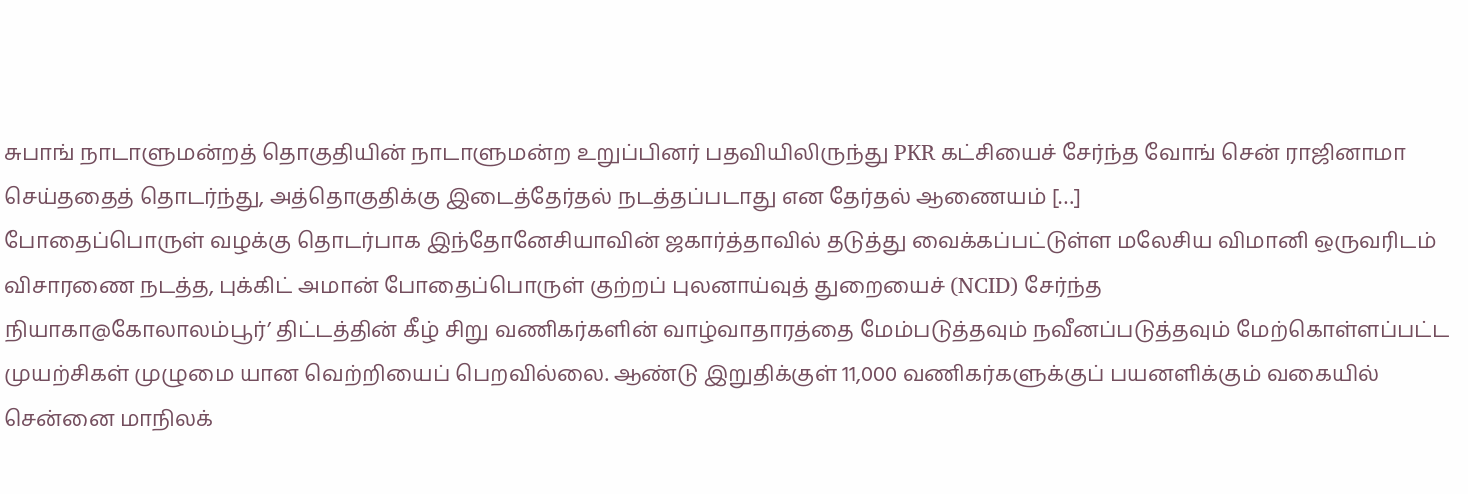சுபாங் நாடாளுமன்றத் தொகுதியின் நாடாளுமன்ற உறுப்பினர் பதவியிலிருந்து PKR கட்சியைச் சேர்ந்த வோங் சென் ராஜினாமா செய்ததைத் தொடர்ந்து, அத்தொகுதிக்கு இடைத்தேர்தல் நடத்தப்படாது என தேர்தல் ஆணையம் […]
போதைப்பொருள் வழக்கு தொடர்பாக இந்தோனேசியாவின் ஜகார்த்தாவில் தடுத்து வைக்கப்பட்டுள்ள மலேசிய விமானி ஒருவரிடம் விசாரணை நடத்த, புக்கிட் அமான் போதைப்பொருள் குற்றப் புலனாய்வுத் துறையைச் (NCID) சேர்ந்த
நியாகா@கோலாலம்பூர்’ திட்டத்தின் கீழ் சிறு வணிகர்களின் வாழ்வாதாரத்தை மேம்படுத்தவும் நவீனப்படுத்தவும் மேற்கொள்ளப்பட்ட முயற்சிகள் முழுமை யான வெற்றியைப் பெறவில்லை. ஆண்டு இறுதிக்குள் 11,000 வணிகர்களுக்குப் பயனளிக்கும் வகையில்
சென்னை மாநிலக்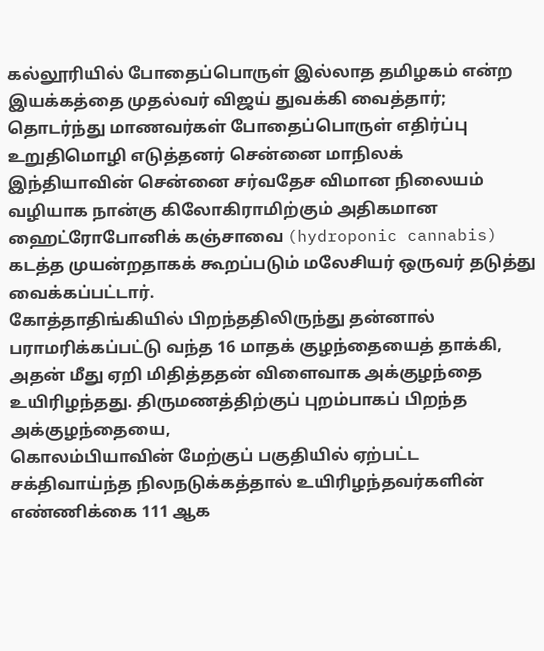கல்லூரியில் போதைப்பொருள் இல்லாத தமிழகம் என்ற இயக்கத்தை முதல்வர் விஜய் துவக்கி வைத்தார்; தொடர்ந்து மாணவர்கள் போதைப்பொருள் எதிர்ப்பு உறுதிமொழி எடுத்தனர் சென்னை மாநிலக்
இந்தியாவின் சென்னை சர்வதேச விமான நிலையம் வழியாக நான்கு கிலோகிராமிற்கும் அதிகமான ஹைட்ரோபோனிக் கஞ்சாவை (hydroponic cannabis) கடத்த முயன்றதாகக் கூறப்படும் மலேசியர் ஒருவர் தடுத்து வைக்கப்பட்டார்.
கோத்தாதிங்கியில் பிறந்ததிலிருந்து தன்னால் பராமரிக்கப்பட்டு வந்த 16 மாதக் குழந்தையைத் தாக்கி, அதன் மீது ஏறி மிதித்ததன் விளைவாக அக்குழந்தை உயிரிழந்தது. திருமணத்திற்குப் புறம்பாகப் பிறந்த அக்குழந்தையை,
கொலம்பியாவின் மேற்குப் பகுதியில் ஏற்பட்ட சக்திவாய்ந்த நிலநடுக்கத்தால் உயிரிழந்தவர்களின் எண்ணிக்கை 111 ஆக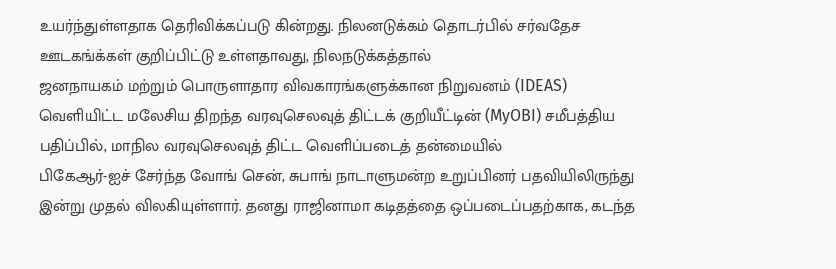உயர்ந்துள்ளதாக தெரிவிக்கப்படு கின்றது. நிலனடுக்கம் தொடர்பில் சர்வதேச ஊடகங்க்கள் குறிப்பிட்டு உள்ளதாவது, நிலநடுக்கத்தால்
ஜனநாயகம் மற்றும் பொருளாதார விவகாரங்களுக்கான நிறுவனம் (IDEAS) வெளியிட்ட மலேசிய திறந்த வரவுசெலவுத் திட்டக் குறியீட்டின் (MyOBI) சமீபத்திய பதிப்பில், மாநில வரவுசெலவுத் திட்ட வெளிப்படைத் தன்மையில்
பிகேஆர்-ஐச் சேர்ந்த வோங் சென், சுபாங் நாடாளுமன்ற உறுப்பினர் பதவியிலிருந்து இன்று முதல் விலகியுள்ளார். தனது ராஜினாமா கடிதத்தை ஒப்படைப்பதற்காக, கடந்த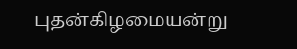புதன்கிழமையன்று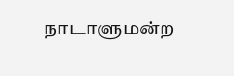நாடாளுமன்ற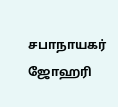சபாநாயகர் ஜோஹரி